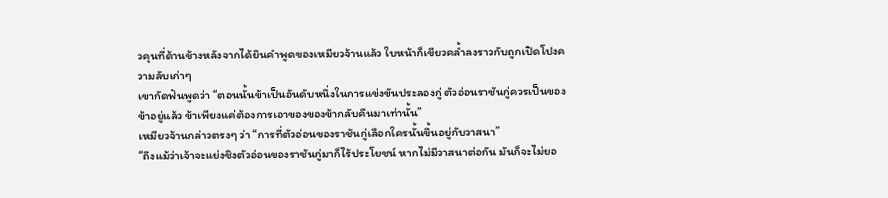วคุนที่ด้านข้างหลังจากได้ยินคำพูดของเหมียวจ้านแล้ว ใบหน้าก็เขียวคล้ำลงราวกับถูกเปิดโปงความลับเก่าๆ
เขากัดฟันพูดว่า “ตอนนั้นข้าเป็นอันดับหนึ่งในการแข่งขันประลองกู่ ตัวอ่อนราชันกู่ควรเป็นของข้าอยู่แล้ว ข้าเพียงแค่ต้องการเอาของของข้ากลับคืนมาเท่านั้น”
เหมียวจ้านกล่าวตรงๆ ว่า “การที่ตัวอ่อนของราชันกู่เลือกใครนั้นขึ้นอยู่กับวาสนา”
“ถึงแม้ว่าเจ้าจะแย่งชิงตัวอ่อนของราชันกู่มาก็ไร้ประโยชน์ หากไม่มีวาสนาต่อกัน มันก็จะไม่ยอ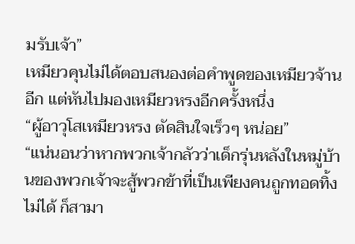มรับเจ้า”
เหมียวคุนไม่ได้ตอบสนองต่อคำพูดของเหมียวจ้านอีก แต่หันไปมองเหมียวหรงอีกครั้งหนึ่ง
“ผู้อาวุโสเหมียวหรง ตัดสินใจเร็วๆ หน่อย”
“แน่นอนว่าหากพวกเจ้ากลัวว่าเด็กรุ่นหลังในหมู่บ้านของพวกเจ้าจะสู้พวกข้าที่เป็นเพียงคนถูกทอดทิ้งไม่ได้ ก็สามา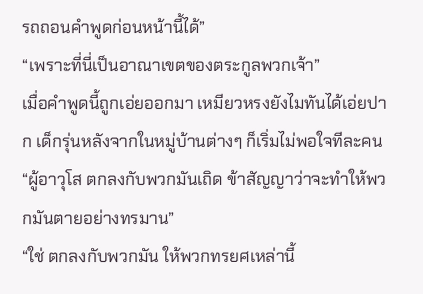รถถอนคำพูดก่อนหน้านี้ได้”
“เพราะที่นี่เป็นอาณาเขตของตระกูลพวกเจ้า”
เมื่อคำพูดนี้ถูกเอ่ยออกมา เหมียวหรงยังไมทันได้เอ่ยปาก เด็กรุ่นหลังจากในหมู่บ้านต่างๆ ก็เริ่มไม่พอใจทีละคน
“ผู้อาวุโส ตกลงกับพวกมันเถิด ข้าสัญญาว่าจะทำให้พวกมันตายอย่างทรมาน”
“ใช่ ตกลงกับพวกมัน ให้พวกทรยศเหล่านี้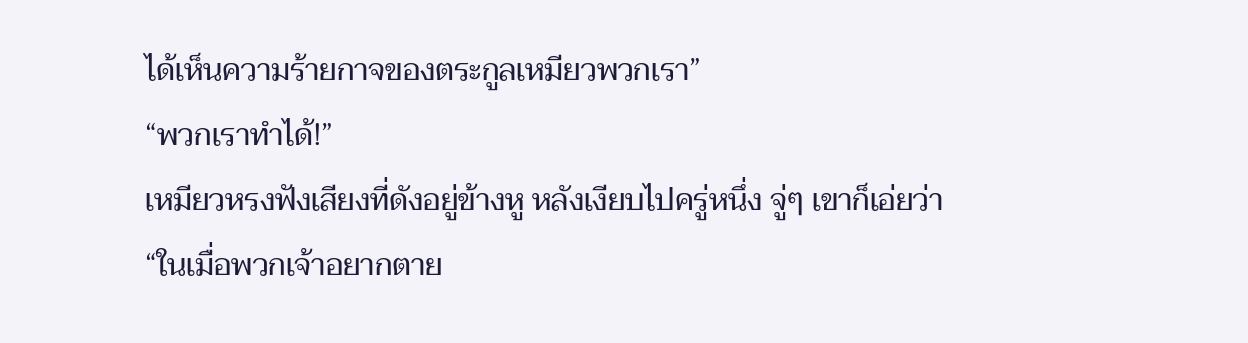ได้เห็นความร้ายกาจของตระกูลเหมียวพวกเรา”
“พวกเราทำได้!”
เหมียวหรงฟังเสียงที่ดังอยู่ข้างหู หลังเงียบไปครู่หนึ่ง จู่ๆ เขาก็เอ่ยว่า
“ในเมื่อพวกเจ้าอยากตาย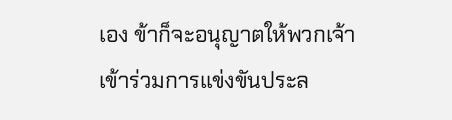เอง ข้าก็จะอนุญาตให้พวกเจ้าเข้าร่วมการแข่งขันประล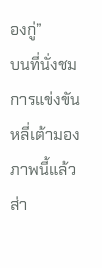องกู่”
บนที่นั่งชมการแข่งขัน หลี่เต้ามองภาพนี้แล้วส่า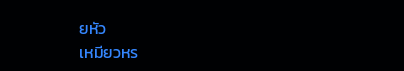ยหัว
เหมียวหร